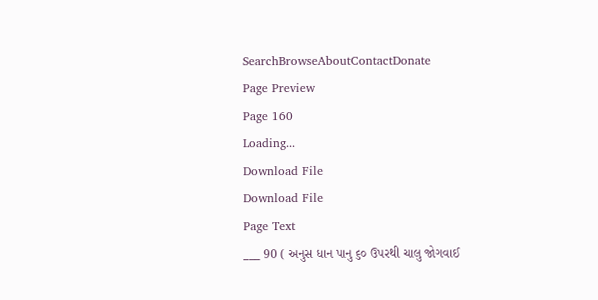SearchBrowseAboutContactDonate
Page Preview
Page 160
Loading...
Download File
Download File
Page Text
___ 90 ( અનુસ ધાન પાનુ ૬૦ ઉપરથી ચાલુ જોગવાઈ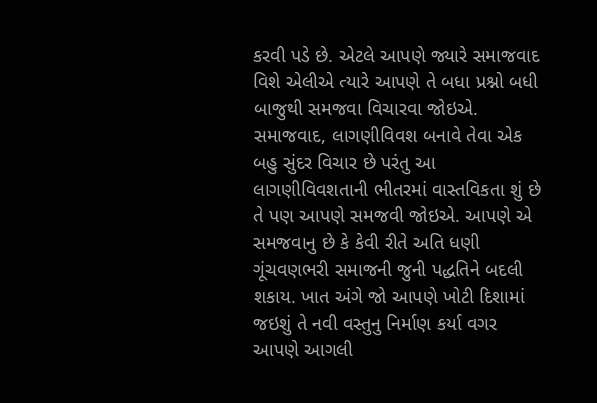કરવી પડે છે. એટલે આપણે જ્યારે સમાજવાદ વિશે એલીએ ત્યારે આપણે તે બધા પ્રશ્નો બધી બાજુથી સમજવા વિચારવા જોઇએ. સમાજવાદ, લાગણીવિવશ બનાવે તેવા એક બહુ સુંદર વિચાર છે પરંતુ આ લાગણીવિવશતાની ભીતરમાં વાસ્તવિકતા શું છે તે પણ આપણે સમજવી જોઇએ. આપણે એ સમજવાનુ છે કે કેવી રીતે અતિ ધણી ગૂંચવણભરી સમાજની જુની પદ્ધતિને બદલી શકાય. ખાત અંગે જો આપણે ખોટી દિશામાં જઇશું તે નવી વસ્તુનુ નિર્માણ કર્યા વગર આપણે આગલી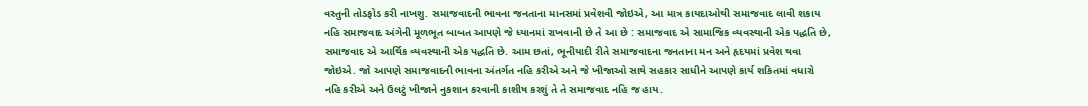વસ્તુની તોડફોડ કરી નાખશુ. સમાજવાદની ભાવના જનતાના માનસમાં પ્રવેશવી જોઇએ, આ માત્ર કાયદાઓથી સમાજવાદ લાવી શકાય નહિ સમાજવાદ અંગેની મૂળભૂત બાબત આપણે જે ધ્યાનમાં રાખવાની છે તે આ છે : સમાજવાદ એ સામાજિક વ્યવસ્થાની એક પદ્ધતિ છે, સમાજવાદ એ આર્થિક વ્યવસ્થાની એક પદ્ધતિ છે. આમ છતાં, ભૂનીયાદી રીતે સમાજવાદના જનતાના મન અને હૃદયમાં પ્રવેશ થવા જોઇએ. જો આપણે સમાજવાદની ભાવના અંતર્ગત નહિ કરીએ અને જે ખીજાઓ સાથે સહકાર સાધીને આપણે કાર્ય શકિતમાં વધારો નહિ કરીએ અને ઉલટું ખીજાને નુકશાન કરવાની કાશીષ કરશું તે તે સમાજવાદ નહિ જ હાય.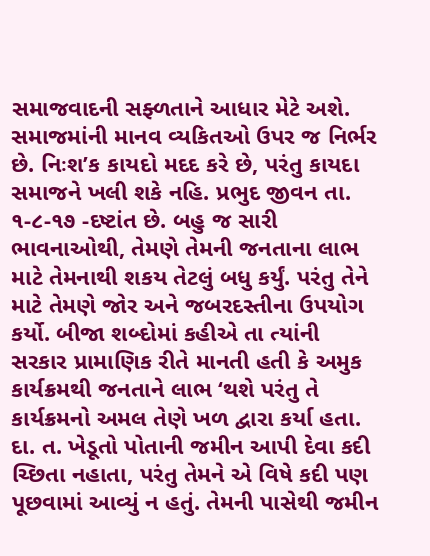સમાજવાદની સફ્ળતાને આધાર મેટે અશે. સમાજમાંની માનવ વ્યકિતઓ ઉપર જ નિર્ભર છે. નિઃશ’ક કાયદો મદદ કરે છે, પરંતુ કાયદા સમાજને ખલી શકે નહિ. પ્રભુદ જીવન તા. ૧-૮-૧૭ -દષ્ટાંત છે. બહુ જ સારી ભાવનાઓથી, તેમણે તેમની જનતાના લાભ માટે તેમનાથી શકય તેટલું બધુ કર્યું. પરંતુ તેને માટે તેમણે જોર અને જબરદસ્તીના ઉપયોગ કર્યો. બીજા શબ્દોમાં કહીએ તા ત્યાંની સરકાર પ્રામાણિક રીતે માનતી હતી કે અમુક કાર્યક્રમથી જનતાને લાભ ‘થશે પરંતુ તે કાર્યક્રમનો અમલ તેણે ખળ દ્વારા કર્યા હતા. દા. ત. ખેડૂતો પોતાની જમીન આપી દેવા કદી ચ્છિતા નહાતા, પરંતુ તેમને એ વિષે કદી પણ પૂછવામાં આવ્યું ન હતું. તેમની પાસેથી જમીન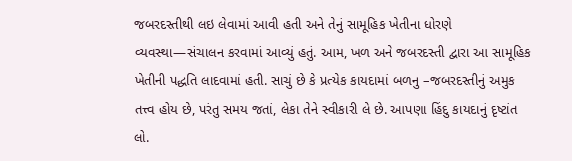જબરદસ્તીથી લઇ લેવામાં આવી હતી અને તેનું સામૂહિક ખેતીના ધોરણે વ્યવસ્થા—સંચાલન કરવામાં આવ્યું હતું. આમ, ખળ અને જબરદસ્તી દ્વારા આ સામૂહિક ખેતીની પદ્ધતિ લાદવામાં હતી. સાચું છે કે પ્રત્યેક કાયદામાં બળનુ –જબરદસ્તીનું અમુક તત્ત્વ હોય છે, પરંતુ સમય જતાં, લેકા તેને સ્વીકારી લે છે. આપણા હિંદુ કાયદાનું દૃષ્ટાંત લો.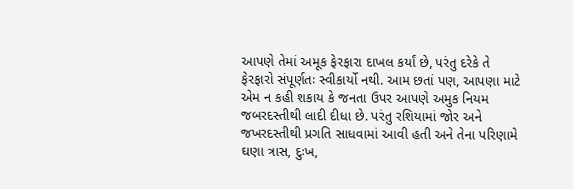આપણે તેમાં અમૂક ફેરફારા દાખલ કર્યાં છે, પરંતુ દરેકે તે ફેરફારો સંપૂર્ણતઃ સ્વીકાર્યો નથી. આમ છતાં પણ, આપણા માટે એમ ન કહી શકાય કે જનતા ઉપર આપણે અમુક નિયમ જબરદસ્તીથી લાદી દીધા છે. પરંતુ રશિયામાં જોર અને જખરદસ્તીથી પ્રગતિ સાધવામાં આવી હતી અને તેના પરિણામે ઘણા ત્રાસ, દુઃખ,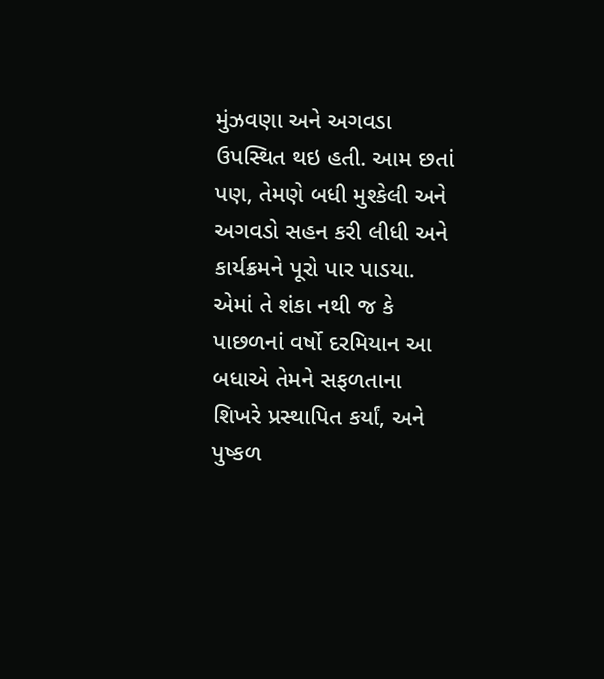મુંઝવણા અને અગવડા ઉપસ્થિત થઇ હતી. આમ છતાં પણ, તેમણે બધી મુશ્કેલી અને અગવડો સહન કરી લીધી અને કાર્યક્રમને પૂરો પાર પાડયા. એમાં તે શંકા નથી જ કે પાછળનાં વર્ષો દરમિયાન આ બધાએ તેમને સફળતાના શિખરે પ્રસ્થાપિત કર્યાં, અને પુષ્કળ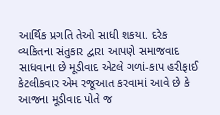આર્થિક પ્રગતિ તેઓ સાધી શકયા. દરેક વ્યકિતના સંતુકાર દ્વારા આપણે સમાજવાદ સાધવાના છે મૂડીવાદ એટલે ગળાં-કાપ હરીફાઈ કેટલીકવાર એમ રજૂઆત કરવામાં આવે છે કે આજના મૂડીવાદ પોતે જ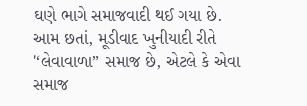ઘણે ભાગે સમાજવાદી થઈ ગયા છે. આમ છતાં, મૂડીવાદ ખુનીયાદી રીતે '‘લેવાવાળા” સમાજ છે, એટલે કે એવા સમાજ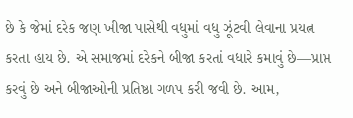છે કે જેમાં દરેક જણ ખીજા પાસેથી વધુમાં વધુ ઝૂંટવી લેવાના પ્રયત્ન કરતા હાય છે. એ સમાજમાં દરેકને બીજા કરતાં વધારે કમાવું છે—પ્રાપ્ત કરવું છે અને બીજાઓની પ્રતિષ્ઠા ગળપ કરી જવી છે. આમ,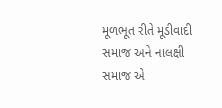મૂળભૂત રીતે મૂડીવાદી સમાજ અને નાલક્ષી સમાજ એ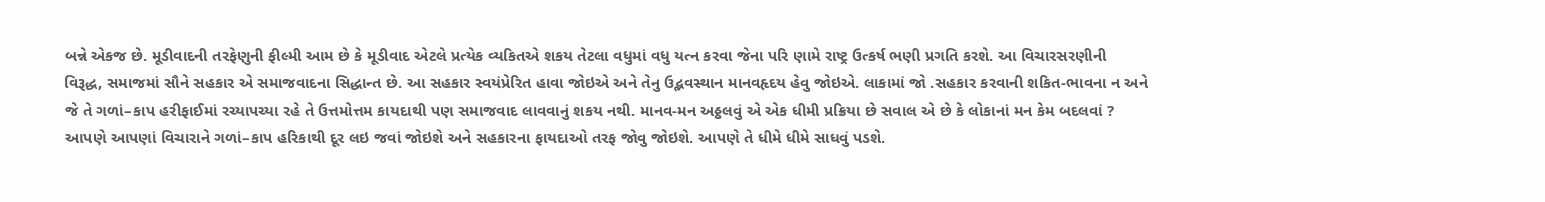બન્ને એકજ છે. મૂડીવાદની તરફેણુની ફીલ્મી આમ છે કે મૂડીવાદ એટલે પ્રત્યેક વ્યકિતએ શકય તેટલા વધુમાં વધુ યત્ન કરવા જેના પરિ ણામે રાષ્ટ્ર ઉત્કર્ષ ભણી પ્રગતિ કરશે. આ વિચારસરણીની વિરૂદ્ધ, સમાજમાં સૌને સહકાર એ સમાજવાદના સિદ્ધાન્ત છે. આ સહકાર સ્વયંપ્રેરિત હાવા જોઇએ અને તેનુ ઉદ્ભવસ્થાન માનવહૃદય હેવુ જોઇએ. લાકામાં જો .સહકાર કરવાની શકિત-ભાવના ન અને જે તે ગળાં–કાપ હરીફાઈમાં રચ્યાપચ્યા રહે તે ઉત્તમોત્તમ કાયદાથી પણ સમાજવાદ લાવવાનું શકય નથી. માનવ-મન અઠ્ઠલવું એ એક ધીમી પ્રક્રિયા છે સવાલ એ છે કે લોકાનાં મન કેમ બદલવાં ? આપણે આપણાં વિચારાને ગળાં–કાપ હરિકાથી દૂર લઇ જવાં જોઇશે અને સહકારના ફાયદાઓ તરફ જોવુ જોઇશે. આપણે તે ધીમે ધીમે સાધવું પડશે.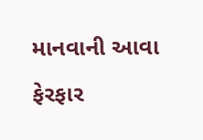માનવાની આવા ફેરફાર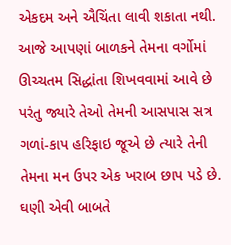એકદમ અને ઐચિંતા લાવી શકાતા નથી. આજે આપણાં બાળકને તેમના વર્ગોમાં ઊચ્ચતમ સિદ્ધાંતા શિખવવામાં આવે છે પરંતુ જ્યારે તેઓ તેમની આસપાસ સત્ર ગળાં-કાપ હરિફાઇ જૂએ છે ત્યારે તેની તેમના મન ઉપર એક ખરાબ છાપ પડે છે. ઘણી એવી બાબતે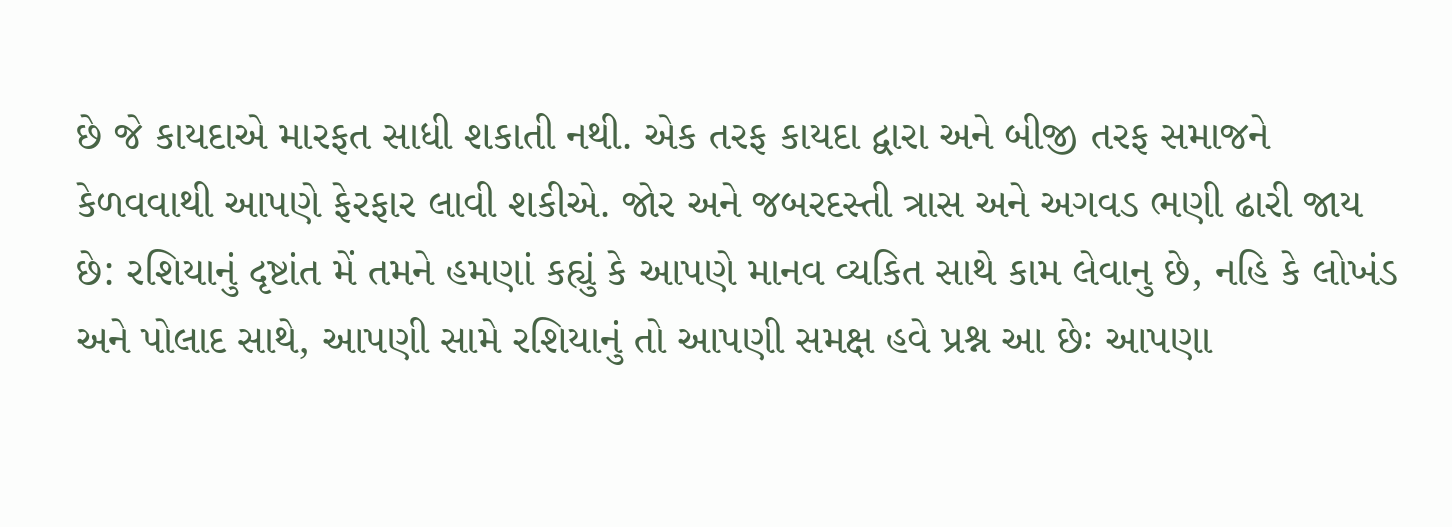છે જે કાયદાએ મારફત સાધી શકાતી નથી. એક તરફ કાયદા દ્વારા અને બીજી તરફ સમાજને કેળવવાથી આપણે ફેરફાર લાવી શકીએ. જોર અને જબરદસ્તી ત્રાસ અને અગવડ ભણી ઢારી જાય છે: રશિયાનું દૃષ્ટાંત મેં તમને હમણાં કહ્યું કે આપણે માનવ વ્યકિત સાથે કામ લેવાનુ છે, નહિ કે લોખંડ અને પોલાદ સાથે, આપણી સામે રશિયાનું તો આપણી સમક્ષ હવે પ્રશ્ન આ છેઃ આપણા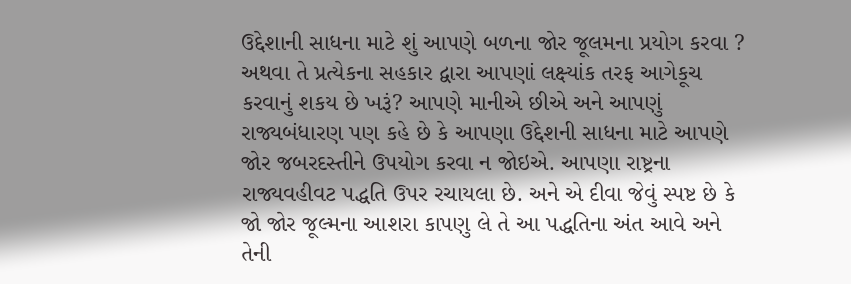ઉદ્દેશાની સાધના માટે શું આપણે બળના જોર જૂલમના પ્રયોગ કરવા ? અથવા તે પ્રત્યેકના સહકાર દ્વારા આપણાં લક્ષ્યાંક તરફ આગેકૂચ કરવાનું શકય છે ખરૂં? આપણે માનીએ છીએ અને આપણું રાજ્યબંધારણ પણ કહે છે કે આપણા ઉદ્દેશની સાધના માટે આપણે જોર જબરદસ્તીને ઉપયોગ કરવા ન જોઇએ. આપણા રાષ્ટ્રના રાજ્યવહીવટ પદ્ધતિ ઉપર રચાયલા છે. અને એ દીવા જેવું સ્પષ્ટ છે કે જો જોર જૂલ્મના આશરા કાપણુ લે તે આ પદ્ધતિના અંત આવે અને તેની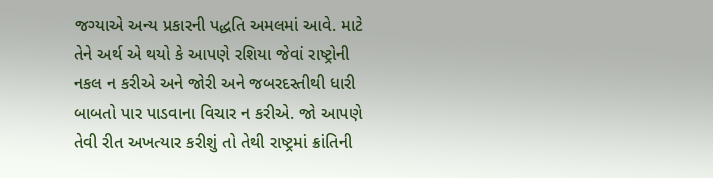જગ્યાએ અન્ય પ્રકારની પદ્ધતિ અમલમાં આવે. માટે તેને અર્થ એ થયો કે આપણે રશિયા જેવાં રાષ્ટ્રોની નકલ ન કરીએ અને જોરી અને જબરદસ્તીથી ધારી બાબતો પાર પાડવાના વિચાર ન કરીએ. જો આપણે તેવી રીત અખત્યાર કરીશું તો તેથી રાષ્ટ્રમાં ક્રાંતિની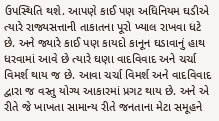ઉપસ્થિતિ થશે. આપણે કાઈ પણ અધિનિયમ ઘડીએ ત્યારે રાજ્યસત્તાની તાકાતના પૂરો ખ્યાલ રાખવા ધટે છે. અને જ્યારે કાઈ પણ કાયદો કાનૂન ઘડાવાનું હાથ ધરવામાં આવે છે ત્યારે ઘણા વાદવિવાદ અને ચર્ચા વિમર્શ થાય જ છે. આવા ચર્ચા વિમર્શ અને વાદવિવાદ દ્વારા જ વસ્તુ યોગ્ય આકારમાં પ્રગટ થાય છે. અને એ રીતે જે ખાખતા સામાન્ય રીતે જનતાના મેટા સમૂહને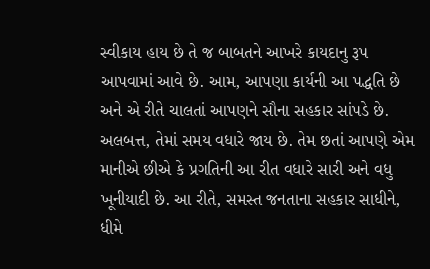સ્વીકાય હાય છે તે જ બાબતને આખરે કાયદાનુ રૂપ આપવામાં આવે છે. આમ, આપણા કાર્યની આ પદ્ધતિ છે અને એ રીતે ચાલતાં આપણને સૌના સહકાર સાંપડે છે. અલબત્ત, તેમાં સમય વધારે જાય છે. તેમ છતાં આપણે એમ માનીએ છીએ કે પ્રગતિની આ રીત વધારે સારી અને વધુ ખૂનીયાદી છે. આ રીતે, સમસ્ત જનતાના સહકાર સાધીને, ધીમે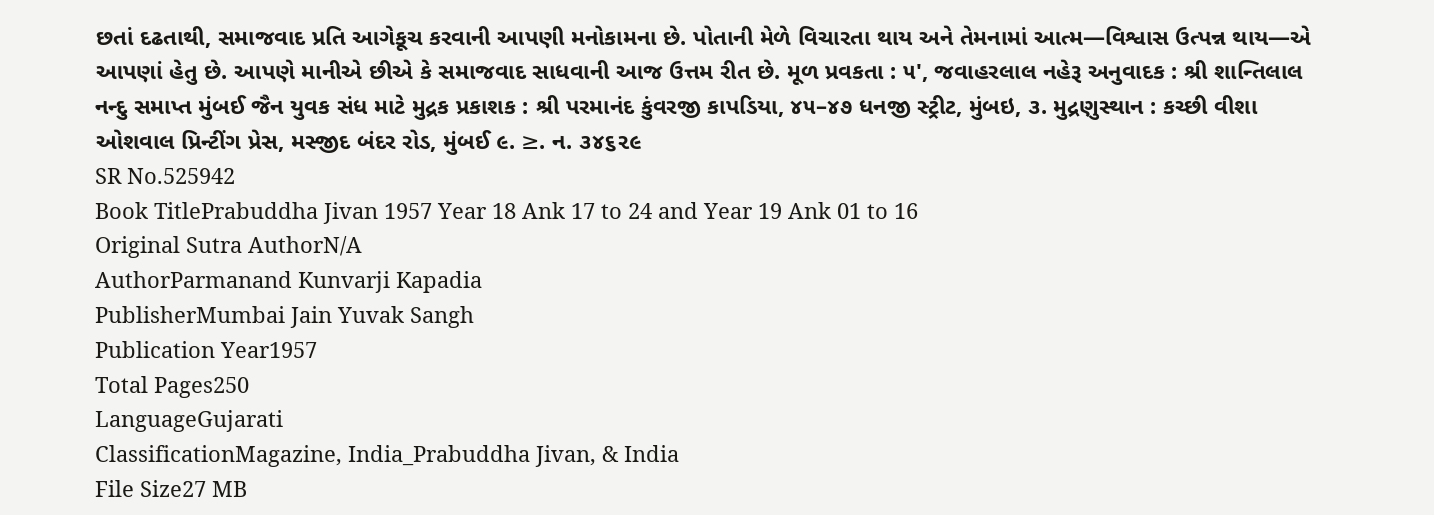છતાં દઢતાથી, સમાજવાદ પ્રતિ આગેકૂચ કરવાની આપણી મનોકામના છે. પોતાની મેળે વિચારતા થાય અને તેમનામાં આત્મ—વિશ્વાસ ઉત્પન્ન થાય—એ આપણાં હેતુ છે. આપણે માનીએ છીએ કે સમાજવાદ સાધવાની આજ ઉત્તમ રીત છે. મૂળ પ્રવકતા : ૫', જવાહરલાલ નહેરૂ અનુવાદક : શ્રી શાન્તિલાલ નન્દુ સમાપ્ત મુંબઈ જૈન યુવક સંધ માટે મુદ્રક પ્રકાશક : શ્રી પરમાનંદ કુંવરજી કાપડિયા, ૪૫–૪૭ ધનજી સ્ટ્રીટ, મુંબઇ, ૩. મુદ્રણુસ્થાન : કચ્છી વીશા ઓશવાલ પ્રિન્ટીંગ પ્રેસ, મસ્જીદ બંદર રોડ, મુંબઈ ૯. ≥. ન. ૩૪૬૨૯
SR No.525942
Book TitlePrabuddha Jivan 1957 Year 18 Ank 17 to 24 and Year 19 Ank 01 to 16
Original Sutra AuthorN/A
AuthorParmanand Kunvarji Kapadia
PublisherMumbai Jain Yuvak Sangh
Publication Year1957
Total Pages250
LanguageGujarati
ClassificationMagazine, India_Prabuddha Jivan, & India
File Size27 MB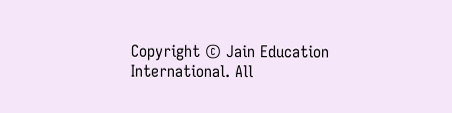Copyright © Jain Education International. All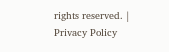rights reserved. | Privacy Policy